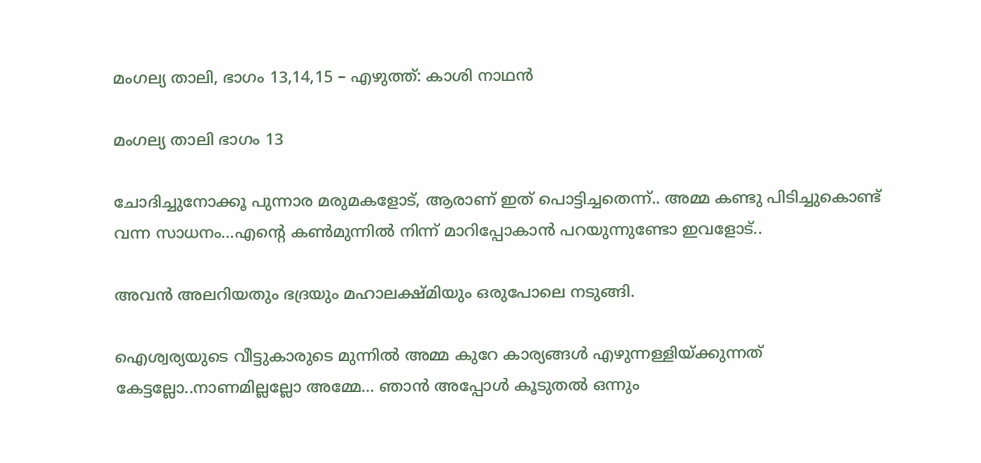മംഗല്യ താലി, ഭാഗം 13,14,15 – എഴുത്ത്: കാശി നാഥൻ

മംഗല്യ താലി ഭാഗം 13

ചോദിച്ചുനോക്കൂ പുന്നാര മരുമകളോട്, ആരാണ് ഇത് പൊട്ടിച്ചതെന്ന്.. അമ്മ കണ്ടു പിടിച്ചുകൊണ്ട് വന്ന സാധനം…എന്റെ കൺമുന്നിൽ നിന്ന് മാറിപ്പോകാൻ പറയുന്നുണ്ടോ ഇവളോട്..

അവൻ അലറിയതും ഭദ്രയും മഹാലക്ഷ്മിയും ഒരുപോലെ നടുങ്ങി.

ഐശ്വര്യയുടെ വീട്ടുകാരുടെ മുന്നിൽ അമ്മ കുറേ കാര്യങ്ങൾ എഴുന്നള്ളിയ്ക്കുന്നത് കേട്ടല്ലോ..നാണമില്ലല്ലോ അമ്മേ… ഞാൻ അപ്പോൾ കൂടുതൽ ഒന്നും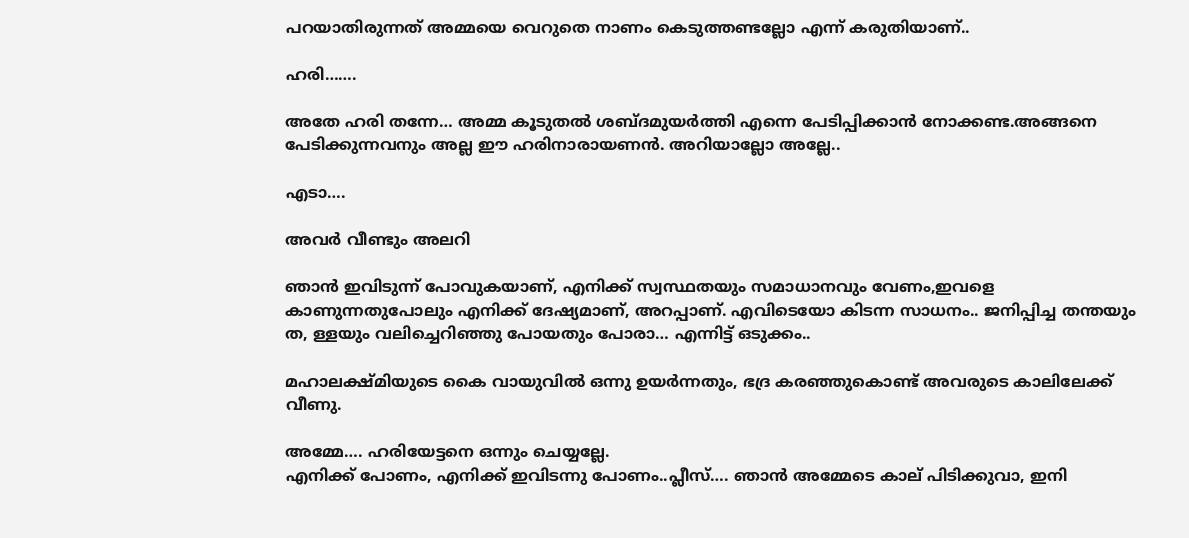പറയാതിരുന്നത് അമ്മയെ വെറുതെ നാണം കെടുത്തണ്ടല്ലോ എന്ന് കരുതിയാണ്..

ഹരി…….

അതേ ഹരി തന്നേ… അമ്മ കൂടുതൽ ശബ്ദമുയർത്തി എന്നെ പേടിപ്പിക്കാൻ നോക്കണ്ട.അങ്ങനെ പേടിക്കുന്നവനും അല്ല ഈ ഹരിനാരായണൻ. അറിയാല്ലോ അല്ലേ..

എടാ….

അവർ വീണ്ടും അലറി

ഞാൻ ഇവിടുന്ന് പോവുകയാണ്, എനിക്ക് സ്വസ്ഥതയും സമാധാനവും വേണം,ഇവളെ കാണുന്നതുപോലും എനിക്ക് ദേഷ്യമാണ്, അറപ്പാണ്. എവിടെയോ കിടന്ന സാധനം.. ജനിപ്പിച്ച തന്തയും ത, ള്ളയും വലിച്ചെറിഞ്ഞു പോയതും പോരാ… എന്നിട്ട് ഒടുക്കം..

മഹാലക്ഷ്മിയുടെ കൈ വായുവിൽ ഒന്നു ഉയർന്നതും, ഭദ്ര കരഞ്ഞുകൊണ്ട് അവരുടെ കാലിലേക്ക് വീണു.

അമ്മേ…. ഹരിയേട്ടനെ ഒന്നും ചെയ്യല്ലേ.
എനിക്ക് പോണം, എനിക്ക് ഇവിടന്നു പോണം..പ്ലീസ്…. ഞാൻ അമ്മേടെ കാല് പിടിക്കുവാ, ഇനി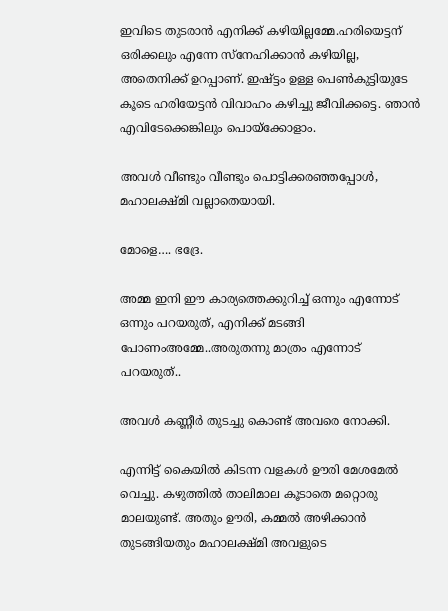ഇവിടെ തുടരാൻ എനിക്ക് കഴിയില്ലമ്മേ.ഹരിയെട്ടന് ഒരിക്കലും എന്നേ സ്നേഹിക്കാൻ കഴിയില്ല, അതെനിക്ക് ഉറപ്പാണ്. ഇഷ്ട്ടം ഉള്ള പെൺകുട്ടിയുടേ കൂടെ ഹരിയേട്ടൻ വിവാഹം കഴിച്ചു ജീവിക്കട്ടെ. ഞാൻ എവിടേക്കെങ്കിലും പൊയ്ക്കോളാം.

അവൾ വീണ്ടും വീണ്ടും പൊട്ടിക്കരഞ്ഞപ്പോൾ, മഹാലക്ഷ്മി വല്ലാതെയായി.

മോളെ…. ഭദ്രേ.

അമ്മ ഇനി ഈ കാര്യത്തെക്കുറിച്ച് ഒന്നും എന്നോട് ഒന്നും പറയരുത്, എനിക്ക് മടങ്ങി പോണംഅമ്മേ..അരുതന്നു മാത്രം എന്നോട് പറയരുത്..

അവൾ കണ്ണീർ തുടച്ചു കൊണ്ട് അവരെ നോക്കി.

എന്നിട്ട് കൈയിൽ കിടന്ന വളകൾ ഊരി മേശമേൽ വെച്ചു. കഴുത്തിൽ താലിമാല കൂടാതെ മറ്റൊരു മാലയുണ്ട്. അതും ഊരി, കമ്മൽ അഴിക്കാൻ തുടങ്ങിയതും മഹാലക്ഷ്മി അവളുടെ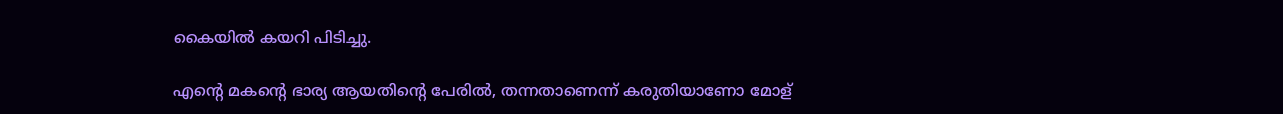കൈയിൽ കയറി പിടിച്ചു.

എന്റെ മകന്റെ ഭാര്യ ആയതിന്റെ പേരിൽ, തന്നതാണെന്ന് കരുതിയാണോ മോള്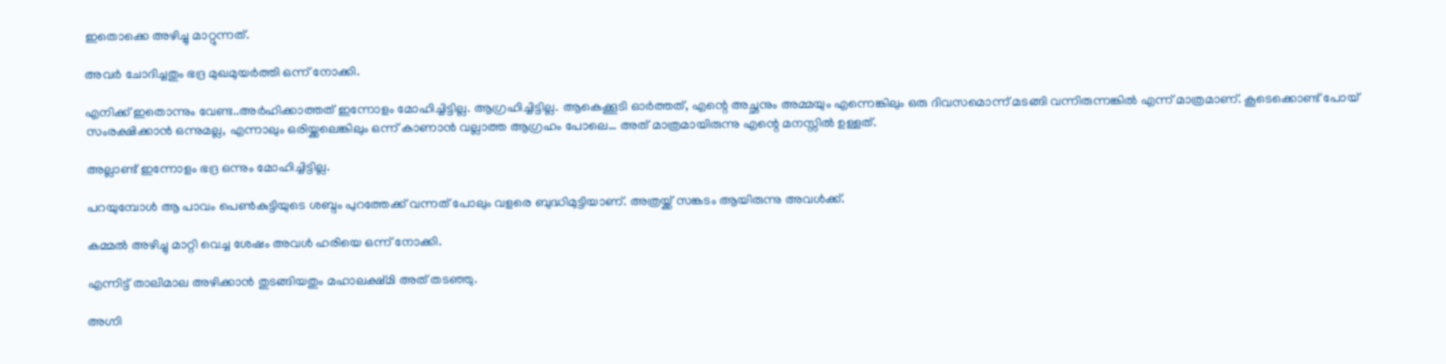ഇതൊക്കെ അഴിച്ചു മാറ്റുന്നത്.

അവർ ചോദിച്ചതും ഭദ്ര മുഖമുയർത്തി ഒന്ന് നോക്കി.

എനിക്ക് ഇതൊന്നും വേണ്ട..അർഹിക്കാത്തത് ഇന്നോളം മോഹിച്ചിട്ടില്ല. ആഗ്രഹിച്ചിട്ടില്ല. ആകെക്കൂടി ഓർത്തത്, എന്റെ അച്ഛനും അമ്മയും എന്നെങ്കിലും ഒരു ദിവസമൊന്ന് മടങ്ങി വന്നിരുന്നങ്കിൽ എന്ന് മാത്രമാണ്. കൂടെക്കൊണ്ട് പോയ്‌ സംരക്ഷിക്കാൻ ഒന്നുമല്ല, എന്നാലും ഒരിയ്ക്കലെങ്കിലും ഒന്ന് കാണാൻ വല്ലാത്ത ആഗ്രഹം പോലെ… അത് മാത്രമായിരുന്നു എന്റെ മനസ്സിൽ ഉള്ളത്.

അല്ലാണ്ട് ഇന്നോളം ഭദ്ര ഒന്നും മോഹിച്ചിട്ടില്ല.

പറയുമ്പോൾ ആ പാവം പെൺകുട്ടിയുടെ ശബ്ദം പുറത്തേക്ക് വന്നത് പോലും വളരെ ബുദ്ധിമുട്ടിയാണ്. അത്രയ്ക്ക് സങ്കടം ആയിരുന്നു അവൾക്ക്.

കമ്മൽ അഴിച്ചു മാറ്റി വെച്ച ശേഷം അവൾ ഹരിയെ ഒന്ന് നോക്കി.

എന്നിട്ട് താലിമാല അഴിക്കാൻ തുടങ്ങിയതും മഹാലക്ഷ്മി അത് തടഞ്ഞു.

അഗ്നി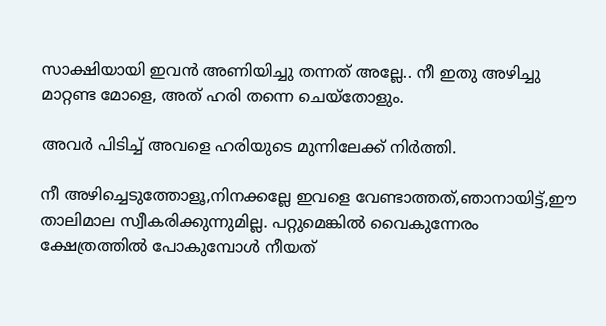സാക്ഷിയായി ഇവൻ അണിയിച്ചു തന്നത് അല്ലേ.. നീ ഇതു അഴിച്ചു മാറ്റണ്ട മോളെ, അത് ഹരി തന്നെ ചെയ്തോളും.

അവർ പിടിച്ച് അവളെ ഹരിയുടെ മുന്നിലേക്ക് നിർത്തി.

നീ അഴിച്ചെടുത്തോളൂ,നിനക്കല്ലേ ഇവളെ വേണ്ടാത്തത്,ഞാനായിട്ട്,ഈ താലിമാല സ്വീകരിക്കുന്നുമില്ല. പറ്റുമെങ്കിൽ വൈകുന്നേരം ക്ഷേത്രത്തിൽ പോകുമ്പോൾ നീയത്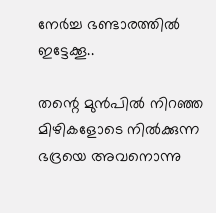നേർച്ച ഭണ്ടാരത്തിൽ ഇട്ടേക്കൂ..

തന്റെ മുൻപിൽ നിറഞ്ഞ മിഴികളോടെ നിൽക്കുന്ന ഭദ്രയെ അവനൊന്നു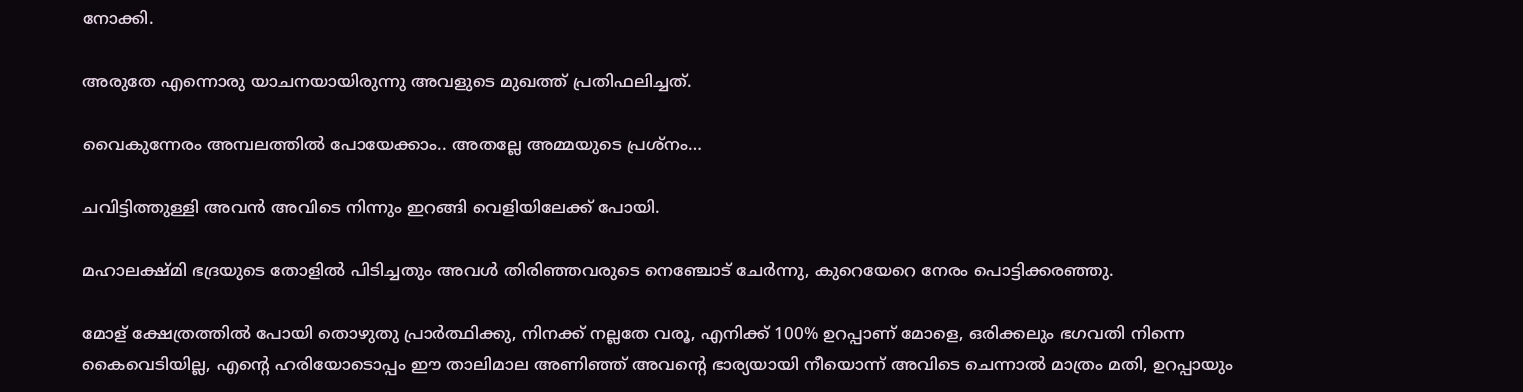നോക്കി.

അരുതേ എന്നൊരു യാചനയായിരുന്നു അവളുടെ മുഖത്ത് പ്രതിഫലിച്ചത്.

വൈകുന്നേരം അമ്പലത്തിൽ പോയേക്കാം.. അതല്ലേ അമ്മയുടെ പ്രശ്നം…

ചവിട്ടിത്തുള്ളി അവൻ അവിടെ നിന്നും ഇറങ്ങി വെളിയിലേക്ക് പോയി.

മഹാലക്ഷ്മി ഭദ്രയുടെ തോളിൽ പിടിച്ചതും അവൾ തിരിഞ്ഞവരുടെ നെഞ്ചോട് ചേർന്നു, കുറെയേറെ നേരം പൊട്ടിക്കരഞ്ഞു.

മോള് ക്ഷേത്രത്തിൽ പോയി തൊഴുതു പ്രാർത്ഥിക്കു, നിനക്ക് നല്ലതേ വരൂ, എനിക്ക് 100% ഉറപ്പാണ് മോളെ, ഒരിക്കലും ഭഗവതി നിന്നെ കൈവെടിയില്ല, എന്റെ ഹരിയോടൊപ്പം ഈ താലിമാല അണിഞ്ഞ് അവന്റെ ഭാര്യയായി നീയൊന്ന് അവിടെ ചെന്നാൽ മാത്രം മതി, ഉറപ്പായും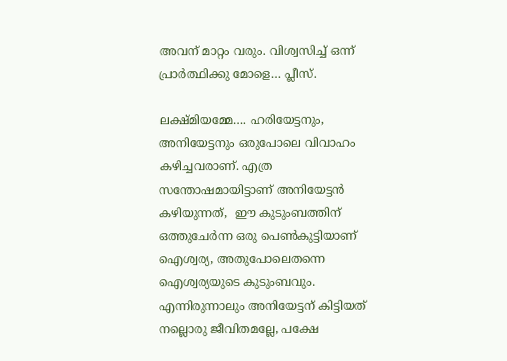അവന് മാറ്റം വരും. വിശ്വസിച്ച് ഒന്ന് പ്രാർത്ഥിക്കു മോളെ… പ്ലീസ്.

ലക്ഷ്മിയമ്മേ…. ഹരിയേട്ടനും, അനിയേട്ടനും ഒരുപോലെ വിവാഹം കഴിച്ചവരാണ്. എത്ര സന്തോഷമായിട്ടാണ് അനിയേട്ടൻ കഴിയുന്നത്,  ഈ കുടുംബത്തിന് ഒത്തുചേർന്ന ഒരു പെൺകുട്ടിയാണ് ഐശ്വര്യ, അതുപോലെതന്നെ ഐശ്വര്യയുടെ കുടുംബവും. എന്നിരുന്നാലും അനിയേട്ടന് കിട്ടിയത് നല്ലൊരു ജീവിതമല്ലേ, പക്ഷേ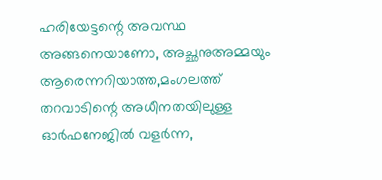ഹരിയേട്ടന്റെ അവസ്ഥ അങ്ങനെയാണോ, അച്ഛനുഅമ്മയും ആരെന്നറിയാത്ത,മംഗലത്ത് തറവാടിന്റെ അധീനതയിലുള്ള ഓർഫനേജിൽ വളർന്ന,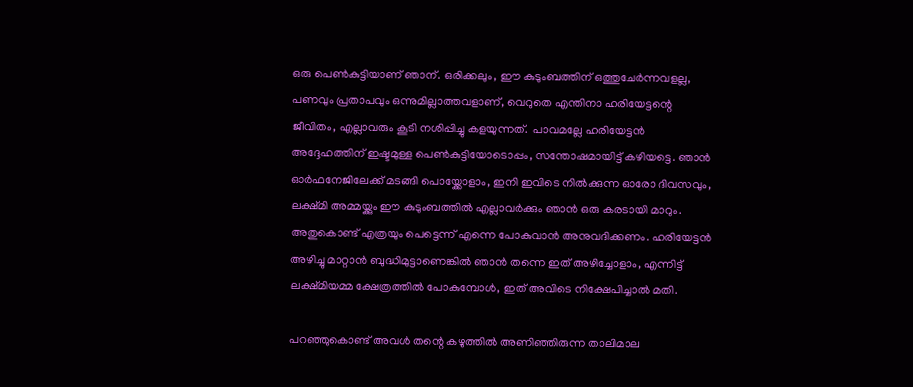ഒരു പെൺകുട്ടിയാണ് ഞാന്. ഒരിക്കലും, ഈ കുടുംബത്തിന് ഒത്തുചേർന്നവളല്ല, പണവും പ്രതാപവും ഒന്നുമില്ലാത്തവളാണ്, വെറുതെ എന്തിനാ ഹരിയേട്ടന്റെ ജീവിതം, എല്ലാവരും കൂടി നശിപ്പിച്ചു കളയുന്നത്.  പാവമല്ലേ ഹരിയേട്ടൻ അദ്ദേഹത്തിന് ഇഷ്ടമുള്ള പെൺകുട്ടിയോടൊപ്പം, സന്തോഷമായിട്ട് കഴിയട്ടെ. ഞാൻ ഓർഫനേജിലേക്ക് മടങ്ങി പൊയ്ക്കോളാം, ഇനി ഇവിടെ നിൽക്കുന്ന ഓരോ ദിവസവും, ലക്ഷ്മി അമ്മയ്ക്കും ഈ കുടുംബത്തിൽ എല്ലാവർക്കും ഞാൻ ഒരു കരടായി മാറും. അതുകൊണ്ട് എത്രയും പെട്ടെന്ന് എന്നെ പോകുവാൻ അനുവദിക്കണം. ഹരിയേട്ടൻ അഴിച്ചു മാറ്റാൻ ബുദ്ധിമുട്ടാണെങ്കിൽ ഞാൻ തന്നെ ഇത് അഴിച്ചോളാം, എന്നിട്ട് ലക്ഷ്മിയമ്മ ക്ഷേത്രത്തിൽ പോകുമ്പോൾ, ഇത് അവിടെ നിക്ഷേപിച്ചാൽ മതി.

പറഞ്ഞുകൊണ്ട് അവൾ തന്റെ കഴുത്തിൽ അണിഞ്ഞിരുന്ന താലിമാല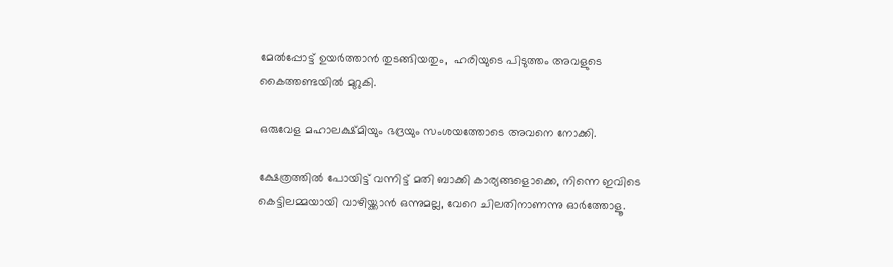മേൽപ്പോട്ട് ഉയർത്താൻ തുടങ്ങിയതും,  ഹരിയുടെ പിടുത്തം അവളുടെ കൈത്തണ്ടയിൽ മുറുകി.

ഒരുവേള മഹാലക്ഷ്മിയും ഭദ്രയും സംശയത്തോടെ അവനെ നോക്കി.

ക്ഷേത്രത്തിൽ പോയിട്ട് വന്നിട്ട് മതി ബാക്കി കാര്യങ്ങളൊക്കെ, നിന്നെ ഇവിടെ കെട്ടിലമ്മയായി വാഴിയ്ക്കാൻ ഒന്നുമല്ല, വേറെ ചിലതിനാണന്നു ഓർത്തോളൂ.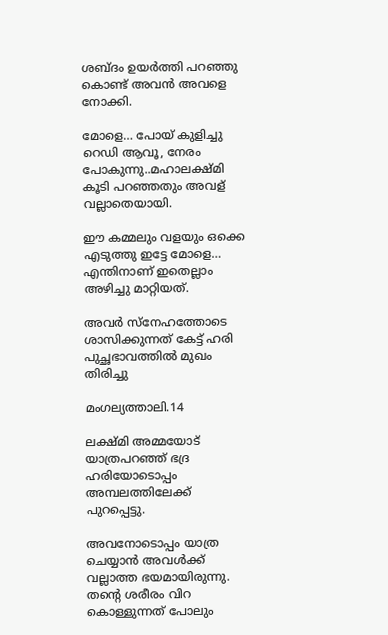ശബ്ദം ഉയർത്തി പറഞ്ഞു കൊണ്ട് അവൻ അവളെ നോക്കി.

മോളെ… പോയ്‌ കുളിച്ചു റെഡി ആവൂ, നേരം പോകുന്നു..മഹാലക്ഷ്മി കൂടി പറഞ്ഞതും അവള് വല്ലാതെയായി.

ഈ കമ്മലും വളയും ഒക്കെ എടുത്തു ഇട്ടേ മോളെ… എന്തിനാണ് ഇതെല്ലാം അഴിച്ചു മാറ്റിയത്.

അവർ സ്നേഹത്തോടെ ശാസിക്കുന്നത് കേട്ട് ഹരി പുച്ഛഭാവത്തിൽ മുഖം തിരിച്ചു

മംഗല്യത്താലി.14

ലക്ഷ്മി അമ്മയോട് യാത്രപറഞ്ഞ് ഭദ്ര ഹരിയോടൊപ്പം അമ്പലത്തിലേക്ക് പുറപ്പെട്ടു.

അവനോടൊപ്പം യാത്ര ചെയ്യാൻ അവൾക്ക് വല്ലാത്ത ഭയമായിരുന്നു. തന്റെ ശരീരം വിറ കൊള്ളുന്നത് പോലും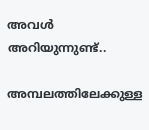അവൾ അറിയുന്നുണ്ട്..

അമ്പലത്തിലേക്കുള്ള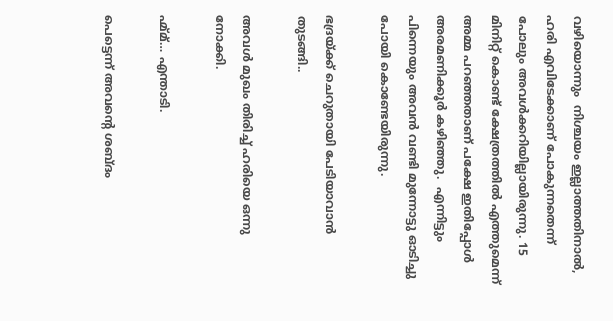വഴിയൊന്നും  നിശ്ചയം ഇല്ലാത്തതിനാൽ, ഹരി എവിടേക്കാണ് പോകുന്നതെന്ന് പോലും അവൾക്കറിയില്ലായിരുന്നു. 15 മിനിറ്റ് കൊണ്ട് ക്ഷേത്രത്തിൽ എത്തുമെന്ന് അമ്മ പറഞ്ഞതാണ് പക്ഷേ ഇതിപ്പോൾ അരമണിക്കൂർ കഴിഞ്ഞു.  എന്നിട്ടും പിന്നെയും അവൻ വണ്ടി മുന്നോട്ടു ഓടിച്ചു പോയി കൊണ്ടേയിരുന്നു.

ഭദ്രയ്ക്ക് ചെറുതായി പേടിയാവാൻ തുടങ്ങി..

അവൾ മുഖം തിരിച്ച് ഹരിയെ ഒന്നു നോക്കി.

ഹ്മ്മ്… എന്താടി.

പെട്ടെന്ന് അവന്റെ ശബ്ദം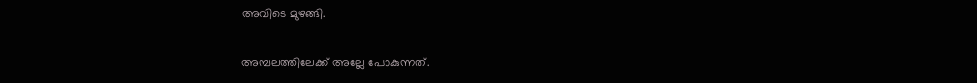അവിടെ മുഴങ്ങി.

അമ്പലത്തിലേക്ക് അല്ലേ പോകുന്നത്.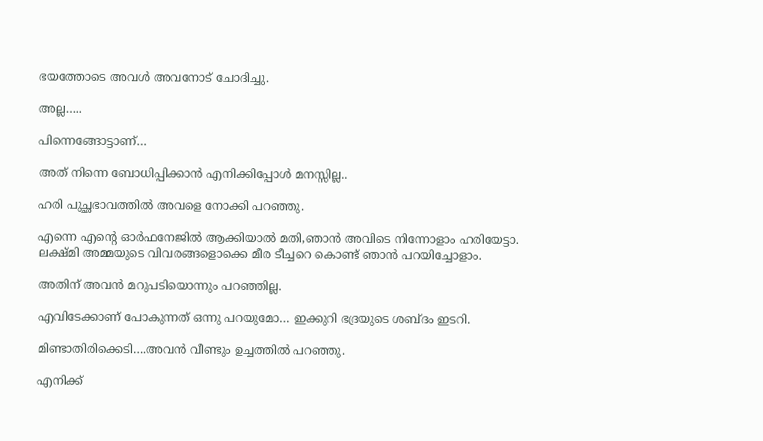ഭയത്തോടെ അവൾ അവനോട് ചോദിച്ചു.

അല്ല…..

പിന്നെങ്ങോട്ടാണ്…

അത് നിന്നെ ബോധിപ്പിക്കാൻ എനിക്കിപ്പോൾ മനസ്സില്ല..

ഹരി പുച്ഛഭാവത്തിൽ അവളെ നോക്കി പറഞ്ഞു.

എന്നെ എന്റെ ഓർഫനേജിൽ ആക്കിയാൽ മതി,ഞാൻ അവിടെ നിന്നോളാം ഹരിയേട്ടാ. ലക്ഷ്മി അമ്മയുടെ വിവരങ്ങളൊക്കെ മീര ടീച്ചറെ കൊണ്ട് ഞാൻ പറയിച്ചോളാം.

അതിന് അവൻ മറുപടിയൊന്നും പറഞ്ഞില്ല.

എവിടേക്കാണ് പോകുന്നത് ഒന്നു പറയുമോ… ഇക്കുറി ഭദ്രയുടെ ശബ്ദം ഇടറി.

മിണ്ടാതിരിക്കെടി….അവൻ വീണ്ടും ഉച്ചത്തിൽ പറഞ്ഞു.

എനിക്ക്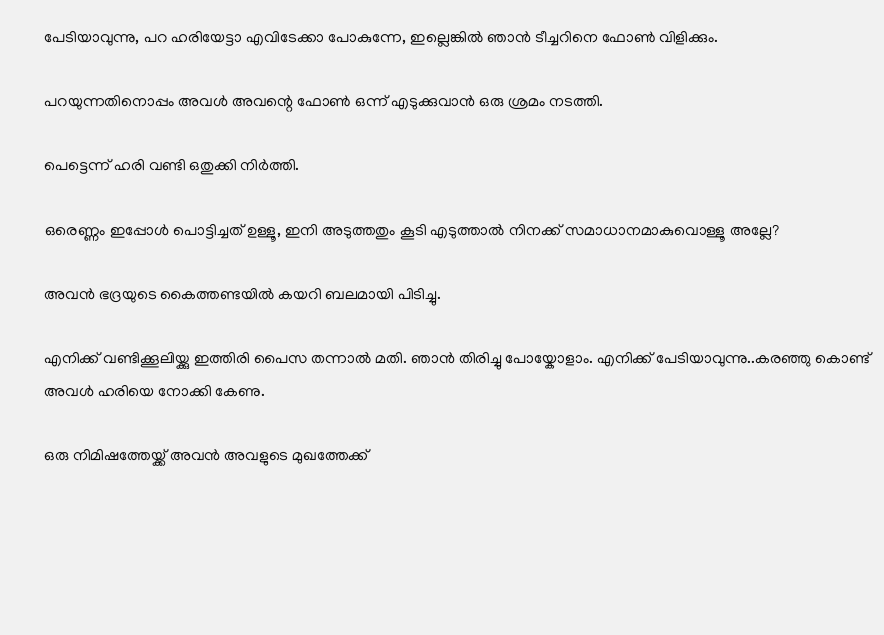പേടിയാവുന്നു, പറ ഹരിയേട്ടാ എവിടേക്കാ പോകുന്നേ, ഇല്ലെങ്കിൽ ഞാൻ ടീച്ചറിനെ ഫോൺ വിളിക്കും.

പറയുന്നതിനൊപ്പം അവൾ അവന്റെ ഫോൺ ഒന്ന് എടുക്കുവാൻ ഒരു ശ്രമം നടത്തി.

പെട്ടെന്ന് ഹരി വണ്ടി ഒതുക്കി നിർത്തി.

ഒരെണ്ണം ഇപ്പോൾ പൊട്ടിച്ചത് ഉള്ളൂ, ഇനി അടുത്തതും കൂടി എടുത്താൽ നിനക്ക് സമാധാനമാകുവൊള്ളൂ അല്ലേ?

അവൻ ഭദ്രയുടെ കൈത്തണ്ടയിൽ കയറി ബലമായി പിടിച്ചു.

എനിക്ക് വണ്ടിക്കൂലിയ്ക്കു ഇത്തിരി പൈസ തന്നാൽ മതി. ഞാൻ തിരിച്ചു പോയ്കോളാം. എനിക്ക് പേടിയാവുന്നു..കരഞ്ഞു കൊണ്ട് അവൾ ഹരിയെ നോക്കി കേണു.

ഒരു നിമിഷത്തേയ്ക്ക് അവൻ അവളുടെ മുഖത്തേക്ക്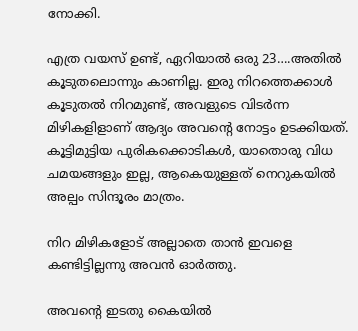നോക്കി.

എത്ര വയസ് ഉണ്ട്, ഏറിയാൽ ഒരു 23….അതിൽ കൂടുതലൊന്നും കാണില്ല. ഇരു നിറത്തെക്കാൾ കൂടുതൽ നിറമുണ്ട്, അവളുടെ വിടർന്ന മിഴികളിളാണ് ആദ്യം അവന്റെ നോട്ടം ഉടക്കിയത്. കൂട്ടിമുട്ടിയ പുരികക്കൊടികൾ, യാതൊരു വിധ ചമയങ്ങളും ഇല്ല, ആകെയുള്ളത് നെറുകയിൽ അല്പം സിന്ദൂരം മാത്രം.

നിറ മിഴികളോട് അല്ലാതെ താൻ ഇവളെ കണ്ടിട്ടില്ലന്നു അവൻ ഓർത്തു.

അവന്റെ ഇടതു കൈയിൽ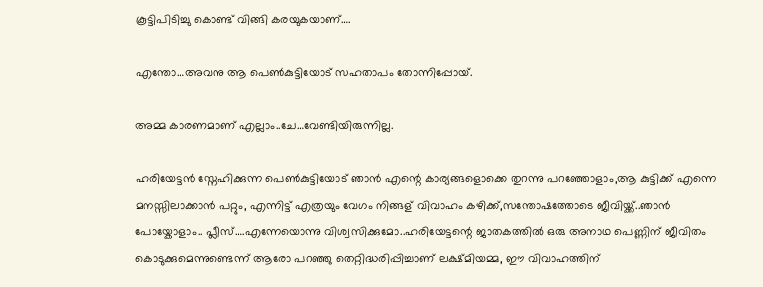കൂട്ടിപിടിച്ചു കൊണ്ട് വിങ്ങി കരയുകയാണ്….

എന്തോ…അവനു ആ പെൺകുട്ടിയോട് സഹതാപം തോന്നിപ്പോയ്.

അമ്മ കാരണമാണ് എല്ലാം..ചേ…വേണ്ടിയിരുന്നില്ല.

ഹരിയേട്ടൻ സ്നേഹിക്കുന്ന പെൺകുട്ടിയോട് ഞാൻ എന്റെ കാര്യങ്ങളൊക്കെ തുറന്നു പറഞ്ഞോളാം,ആ കുട്ടിക്ക് എന്നെ മനസ്സിലാക്കാൻ പറ്റും, എന്നിട്ട് എത്രയും വേഗം നിങ്ങള് വിവാഹം കഴിക്ക്,സന്തോഷത്തോടെ ജീവിയ്ക്ക്..ഞാൻ പോയ്കോളാം.. പ്ലീസ്….എന്നേയൊന്നു വിശ്വസിക്കുമോ..ഹരിയേട്ടന്റെ ജാതകത്തിൽ ഒരു അനാഥ പെണ്ണിന് ജീവിതം കൊടുക്കുമെന്നുണ്ടെന്ന് ആരോ പറഞ്ഞു തെറ്റിദ്ധരിപ്പിച്ചാണ് ലക്ഷ്മിയമ്മ, ഈ വിവാഹത്തിന്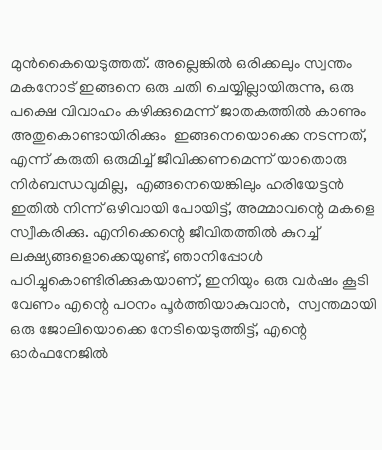മുൻകൈയെടുത്തത്. അല്ലെങ്കിൽ ഒരിക്കലും സ്വന്തം മകനോട് ഇങ്ങനെ ഒരു ചതി ചെയ്യില്ലായിരുന്നു, ഒരു പക്ഷെ വിവാഹം കഴിക്കുമെന്ന് ജാതകത്തിൽ കാണും അതുകൊണ്ടായിരിക്കും  ഇങ്ങനെയൊക്കെ നടന്നത്, എന്ന് കരുതി ഒരുമിച്ച് ജീവിക്കണമെന്ന് യാതൊരു നിർബന്ധവുമില്ല,  എങ്ങനെയെങ്കിലും ഹരിയേട്ടൻ ഇതിൽ നിന്ന് ഒഴിവായി പോയിട്ട്, അമ്മാവന്റെ മകളെ സ്വീകരിക്കു. എനിക്കെന്റെ ജീവിതത്തിൽ കുറച്ച് ലക്ഷ്യങ്ങളൊക്കെയുണ്ട്, ഞാനിപ്പോൾ പഠിച്ചുകൊണ്ടിരിക്കുകയാണ്, ഇനിയും ഒരു വർഷം കൂടി വേണം എന്റെ പഠനം പൂർത്തിയാകുവാൻ,  സ്വന്തമായി ഒരു ജോലിയൊക്കെ നേടിയെടുത്തിട്ട്, എന്റെ ഓർഫനേജിൽ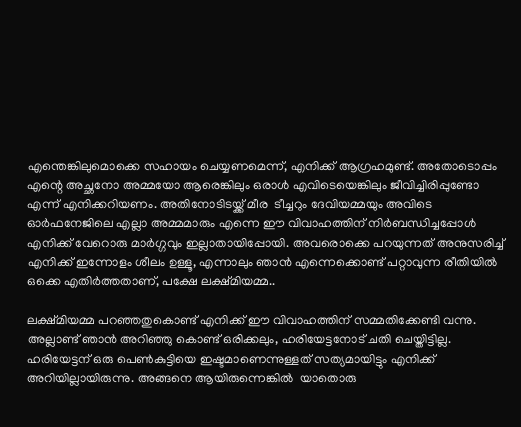എന്തെങ്കിലുമൊക്കെ സഹായം ചെയ്യണമെന്ന്, എനിക്ക് ആഗ്രഹമുണ്ട്. അതോടൊപ്പം എന്റെ അച്ഛനോ അമ്മയോ ആരെങ്കിലും ഒരാൾ എവിടെയെങ്കിലും ജീവിച്ചിരിപ്പുണ്ടോ എന്ന് എനിക്കറിയണം. അതിനോടിടയ്ക്ക് മീര  ടീച്ചറും ദേവിയമ്മയും അവിടെ ഓർഫനേജിലെ എല്ലാ അമ്മമാരും എന്നെ ഈ വിവാഹത്തിന് നിർബന്ധിച്ചപ്പോൾ എനിക്ക് വേറൊരു മാർഗ്ഗവും ഇല്ലാതായിപ്പോയി. അവരൊക്കെ പറയുന്നത് അനുസരിച്ച് എനിക്ക് ഇന്നോളം ശീലം ഉള്ളൂ, എന്നാലും ഞാൻ എന്നെക്കൊണ്ട് പറ്റാവുന്ന രീതിയിൽ ഒക്കെ എതിർത്തതാണ്, പക്ഷേ ലക്ഷ്മിയമ്മ..

ലക്ഷ്മിയമ്മ പറഞ്ഞതുകൊണ്ട് എനിക്ക് ഈ വിവാഹത്തിന് സമ്മതിക്കേണ്ടി വന്നു. അല്ലാണ്ട് ഞാൻ അറിഞ്ഞു കൊണ്ട് ഒരിക്കലും, ഹരിയേട്ടനോട് ചതി ചെയ്തിട്ടില്ല. ഹരിയേട്ടന് ഒരു പെൺകുട്ടിയെ ഇഷ്ടമാണെന്നുള്ളത് സത്യമായിട്ടും എനിക്ക് അറിയില്ലായിരുന്നു. അങ്ങനെ ആയിരുന്നെങ്കിൽ  യാതൊരു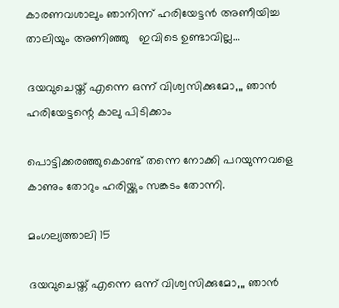കാരണവശാലും ഞാനിന്ന് ഹരിയേട്ടൻ അണീയിച്ച താലിയും അണിഞ്ഞു   ഇവിടെ ഉണ്ടാവില്ല…

ദയവുചെയ്ത് എന്നെ ഒന്ന് വിശ്വസിക്കുമോ,,, ഞാൻ ഹരിയേട്ടന്റെ കാലു പിടിക്കാം

പൊട്ടിക്കരഞ്ഞുകൊണ്ട് തന്നെ നോക്കി പറയുന്നവളെ കാണും തോറും ഹരിയ്ക്കും സങ്കടം തോന്നി.

മംഗല്യത്താലി 15

ദയവുചെയ്ത് എന്നെ ഒന്ന് വിശ്വസിക്കുമോ,,, ഞാൻ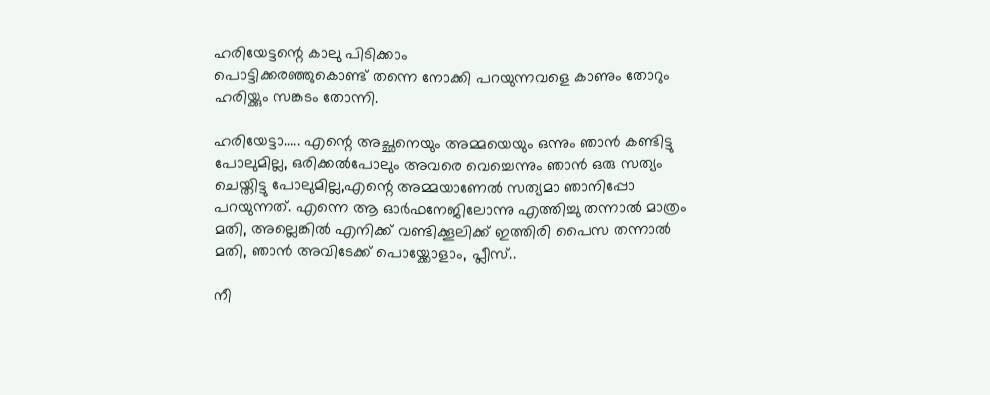ഹരിയേട്ടന്റെ കാലു പിടിക്കാം
പൊട്ടിക്കരഞ്ഞുകൊണ്ട് തന്നെ നോക്കി പറയുന്നവളെ കാണും തോറും ഹരിയ്ക്കും സങ്കടം തോന്നി.

ഹരിയേട്ടാ….. എന്റെ അച്ഛനെയും അമ്മയെയും ഒന്നും ഞാൻ കണ്ടിട്ടു പോലുമില്ല, ഒരിക്കൽപോലും അവരെ വെച്ചെന്നും ഞാൻ ഒരു സത്യം ചെയ്തിട്ടു പോലുമില്ല,എന്റെ അമ്മയാണേൽ സത്യമാ ഞാനിപ്പോ പറയുന്നത്. എന്നെ ആ ഓർഫനേജിലോന്നു എത്തിച്ചു തന്നാൽ മാത്രം മതി, അല്ലെങ്കിൽ എനിക്ക് വണ്ടിക്കൂലിക്ക് ഇത്തിരി പൈസ തന്നാൽ മതി, ഞാൻ അവിടേക്ക് പൊയ്ക്കോളാം, പ്ലീസ്..

നീ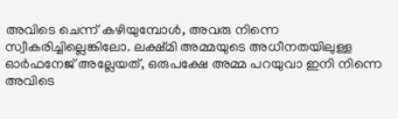അവിടെ ചെന്ന് കഴിയുമ്പോൾ, അവരു നിന്നെ സ്വീകരിച്ചില്ലെങ്കിലോ. ലക്ഷ്മി അമ്മയുടെ അധീനതയിലുള്ള ഓർഫനേജ് അല്ലേയത്, ഒരുപക്ഷേ അമ്മ പറയുവാ ഇനി നിന്നെ അവിടെ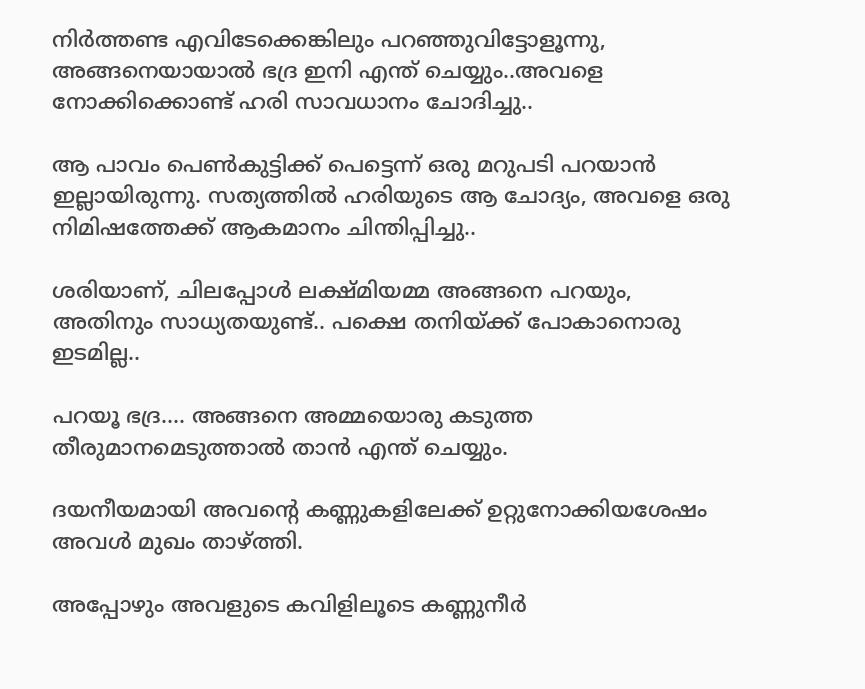നിർത്തണ്ട എവിടേക്കെങ്കിലും പറഞ്ഞുവിട്ടോളൂന്നു, അങ്ങനെയായാൽ ഭദ്ര ഇനി എന്ത് ചെയ്യും..അവളെ നോക്കിക്കൊണ്ട് ഹരി സാവധാനം ചോദിച്ചു..

ആ പാവം പെൺകുട്ടിക്ക് പെട്ടെന്ന് ഒരു മറുപടി പറയാൻ ഇല്ലായിരുന്നു. സത്യത്തിൽ ഹരിയുടെ ആ ചോദ്യം, അവളെ ഒരു നിമിഷത്തേക്ക് ആകമാനം ചിന്തിപ്പിച്ചു..

ശരിയാണ്, ചിലപ്പോൾ ലക്ഷ്മിയമ്മ അങ്ങനെ പറയും, അതിനും സാധ്യതയുണ്ട്.. പക്ഷെ തനിയ്ക്ക് പോകാനൊരു ഇടമില്ല..

പറയൂ ഭദ്ര…. അങ്ങനെ അമ്മയൊരു കടുത്ത തീരുമാനമെടുത്താൽ താൻ എന്ത് ചെയ്യും.

ദയനീയമായി അവന്റെ കണ്ണുകളിലേക്ക് ഉറ്റുനോക്കിയശേഷം അവൾ മുഖം താഴ്ത്തി.

അപ്പോഴും അവളുടെ കവിളിലൂടെ കണ്ണുനീർ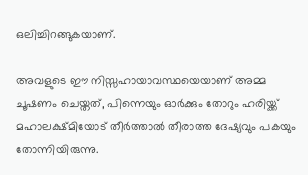ഒലിച്ചിറങ്ങുകയാണ്.

അവളുടെ ഈ നിസ്സഹായാവസ്ഥയെയാണ് അമ്മ ചൂഷണം ചെയ്തത്, പിന്നെയും ഓർക്കും തോറും ഹരിയ്ക്ക് മഹാലക്ഷ്മിയോട് തീർത്താൽ തീരാത്ത ദേഷ്യവും പകയും തോന്നിയിരുന്നു.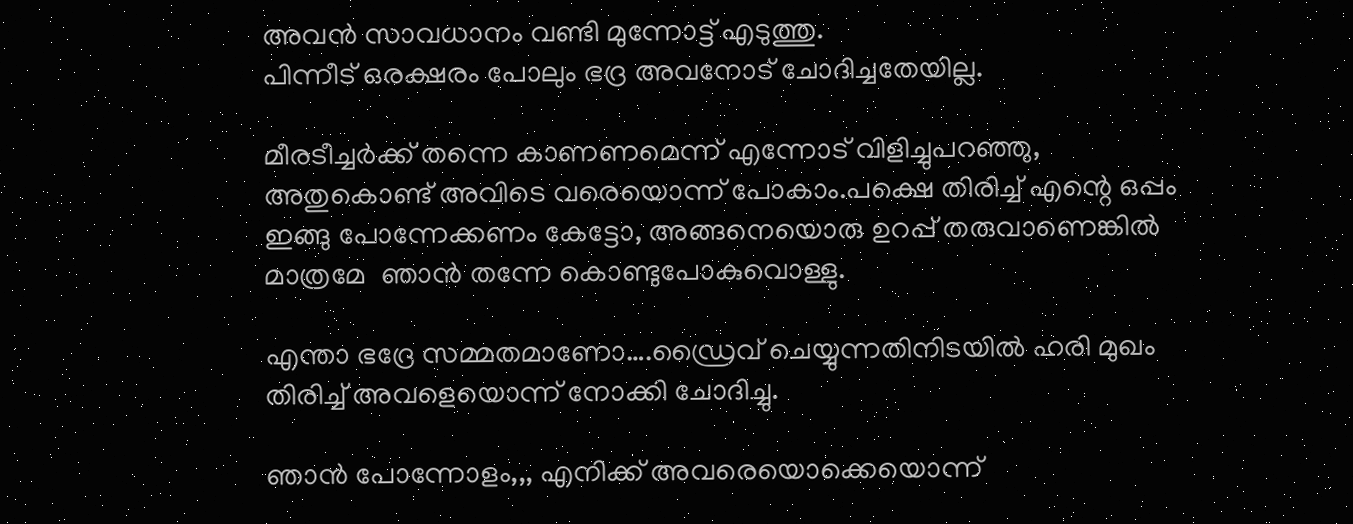അവൻ സാവധാനം വണ്ടി മുന്നോട്ട് എടുത്തു.
പിന്നീട് ഒരക്ഷരം പോലും ഭദ്ര അവനോട് ചോദിച്ചതേയില്ല.

മീരടീച്ചർക്ക് തന്നെ കാണണമെന്ന് എന്നോട് വിളിച്ചുപറഞ്ഞു, അതുകൊണ്ട് അവിടെ വരെയൊന്ന് പോകാം.പക്ഷെ തിരിച്ച് എന്റെ ഒപ്പം ഇങ്ങു പോന്നേക്കണം കേട്ടോ, അങ്ങനെയൊരു ഉറപ്പ് തരുവാണെങ്കിൽ മാത്രമേ  ഞാൻ തന്നേ കൊണ്ടുപോകുവൊള്ളു.

എന്താ ഭദ്രേ സമ്മതമാണോ….ഡ്രൈവ് ചെയ്യുന്നതിനിടയിൽ ഹരി മുഖം തിരിച്ച് അവളെയൊന്ന് നോക്കി ചോദിച്ചു.

ഞാൻ പോന്നോളം,,, എനിക്ക് അവരെയൊക്കെയൊന്ന്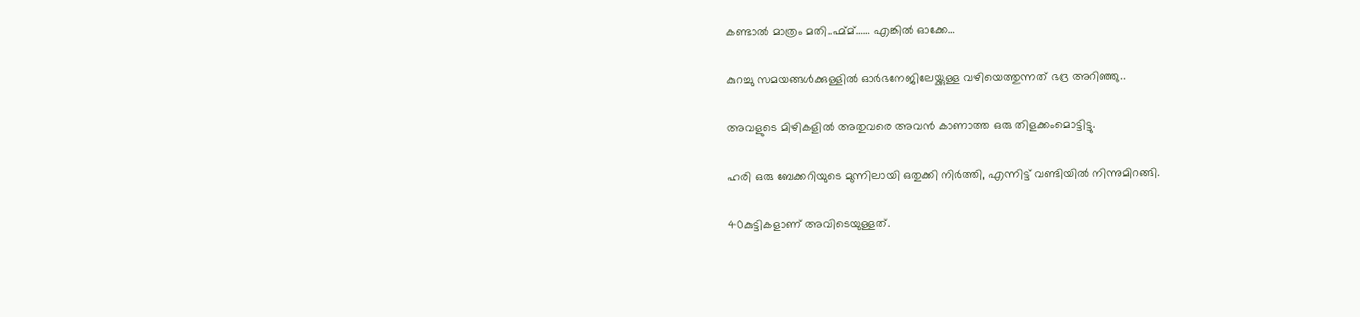കണ്ടാൽ മാത്രം മതി..ഹ്മ്മ്…… എങ്കിൽ ഓക്കേ…

കുറച്ചു സമയങ്ങൾക്കുള്ളിൽ ഓർഭനേജിലേയ്ക്കുള്ള വഴിയെത്തുന്നത് ഭദ്ര അറിഞ്ഞു..

അവളുടെ മിഴികളിൽ അതുവരെ അവൻ കാണാത്ത ഒരു തിളക്കംമൊട്ടിട്ടു.

ഹരി ഒരു ബേക്കറിയുടെ മുന്നിലായി ഒതുക്കി നിർത്തി, എന്നിട്ട് വണ്ടിയിൽ നിന്നുമിറങ്ങി.

40കുട്ടികളാണ് അവിടെയുള്ളത്.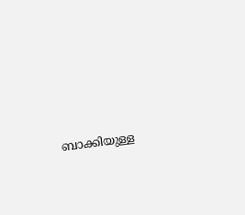ബാക്കിയുള്ള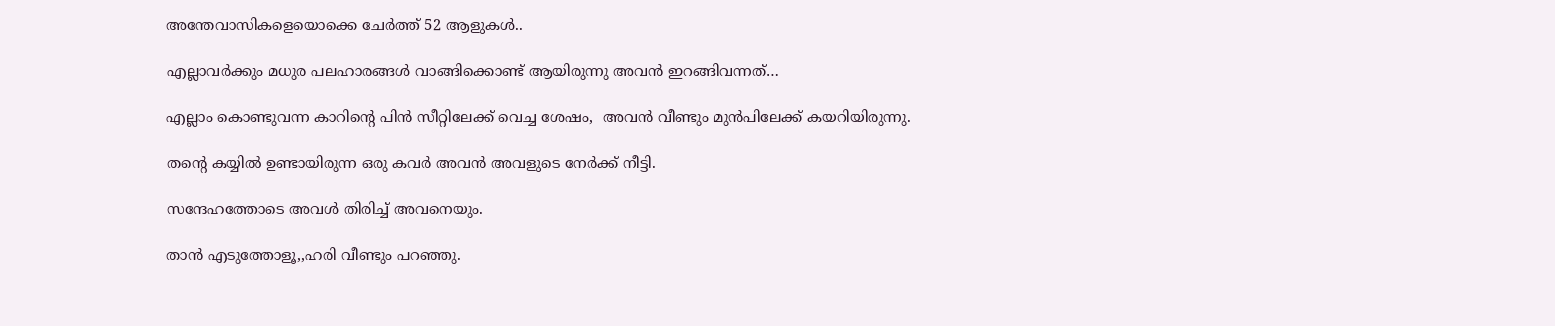അന്തേവാസികളെയൊക്കെ ചേർത്ത് 52 ആളുകൾ..

എല്ലാവർക്കും മധുര പലഹാരങ്ങൾ വാങ്ങിക്കൊണ്ട് ആയിരുന്നു അവൻ ഇറങ്ങിവന്നത്…

എല്ലാം കൊണ്ടുവന്ന കാറിന്റെ പിൻ സീറ്റിലേക്ക് വെച്ച ശേഷം,  അവൻ വീണ്ടും മുൻപിലേക്ക് കയറിയിരുന്നു.

തന്റെ കയ്യിൽ ഉണ്ടായിരുന്ന ഒരു കവർ അവൻ അവളുടെ നേർക്ക് നീട്ടി.

സന്ദേഹത്തോടെ അവൾ തിരിച്ച് അവനെയും.

താൻ എടുത്തോളൂ,,ഹരി വീണ്ടും പറഞ്ഞു.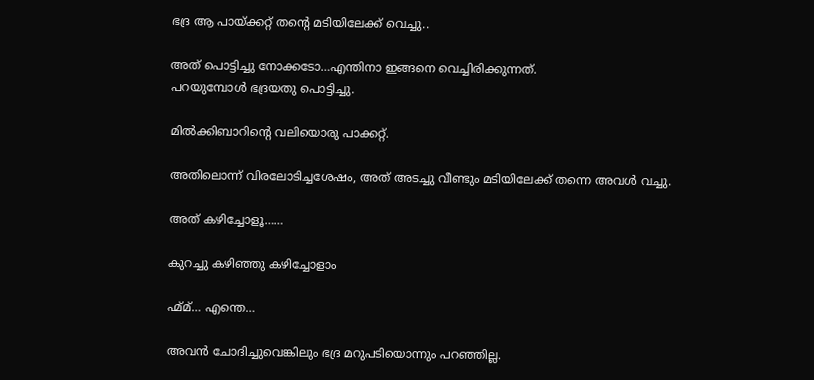ഭദ്ര ആ പായ്ക്കറ്റ് തന്റെ മടിയിലേക്ക് വെച്ചു..

അത് പൊട്ടിച്ചു നോക്കടോ…എന്തിനാ ഇങ്ങനെ വെച്ചിരിക്കുന്നത്.
പറയുമ്പോൾ ഭദ്രയതു പൊട്ടിച്ചു.

മിൽക്കിബാറിന്റെ വലിയൊരു പാക്കറ്റ്.

അതിലൊന്ന് വിരലോടിച്ചശേഷം, അത് അടച്ചു വീണ്ടും മടിയിലേക്ക് തന്നെ അവൾ വച്ചു.

അത് കഴിച്ചോളൂ……

കുറച്ചു കഴിഞ്ഞു കഴിച്ചോളാം

ഹ്മ്മ്… എന്തെ…

അവൻ ചോദിച്ചുവെങ്കിലും ഭദ്ര മറുപടിയൊന്നും പറഞ്ഞില്ല.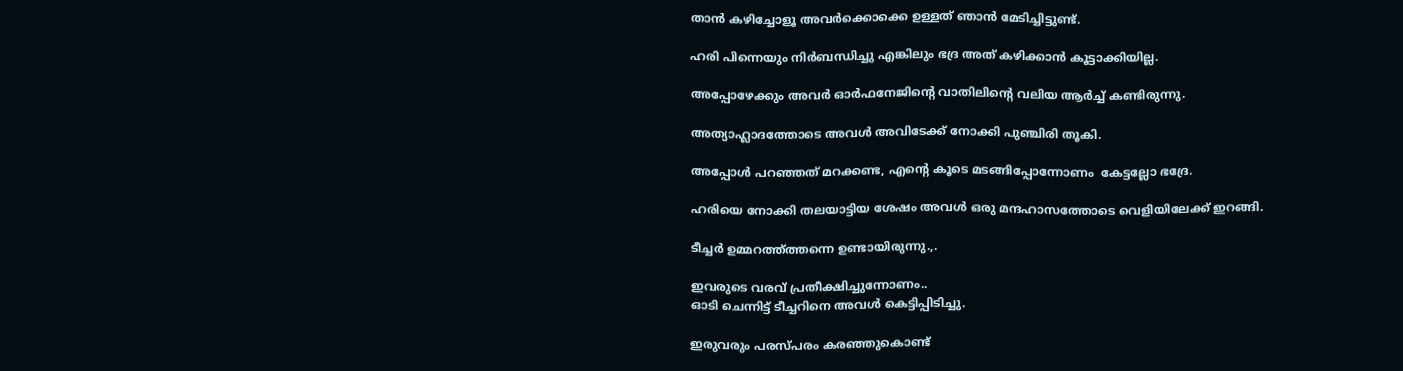താൻ കഴിച്ചോളൂ അവർക്കൊക്കെ ഉള്ളത് ഞാൻ മേടിച്ചിട്ടുണ്ട്.

ഹരി പിന്നെയും നിർബന്ധിച്ചു എങ്കിലും ഭദ്ര അത് കഴിക്കാൻ കൂട്ടാക്കിയില്ല.

അപ്പോഴേക്കും അവർ ഓർഫനേജിന്റെ വാതിലിന്റെ വലിയ ആർച്ച് കണ്ടിരുന്നു.

അത്യാഹ്ലാദത്തോടെ അവൾ അവിടേക്ക് നോക്കി പുഞ്ചിരി തൂകി.

അപ്പോൾ പറഞ്ഞത് മറക്കണ്ട, എന്റെ കൂടെ മടങ്ങിപ്പോന്നോണം  കേട്ടല്ലോ ഭദ്രേ.

ഹരിയെ നോക്കി തലയാട്ടിയ ശേഷം അവൾ ഒരു മന്ദഹാസത്തോടെ വെളിയിലേക്ക് ഇറങ്ങി.

ടീച്ചർ ഉമ്മറത്ത്ത്തന്നെ ഉണ്ടായിരുന്നു.,.

ഇവരുടെ വരവ് പ്രതീക്ഷിച്ചുന്നോണം..
ഓടി ചെന്നിട്ട് ടീച്ചറിനെ അവൾ കെട്ടിപ്പിടിച്ചു.

ഇരുവരും പരസ്പരം കരഞ്ഞുകൊണ്ട്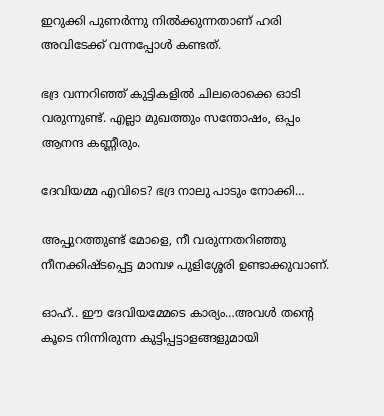ഇറുക്കി പുണർന്നു നിൽക്കുന്നതാണ് ഹരി അവിടേക്ക് വന്നപ്പോൾ കണ്ടത്.

ഭദ്ര വന്നറിഞ്ഞ് കുട്ടികളിൽ ചിലരൊക്കെ ഓടി വരുന്നുണ്ട്. എല്ലാ മുഖത്തും സന്തോഷം, ഒപ്പം ആനന്ദ കണ്ണീരും.

ദേവിയമ്മ എവിടെ? ഭദ്ര നാലു പാടും നോക്കി…

അപ്പുറത്തുണ്ട് മോളെ, നീ വരുന്നതറിഞ്ഞു നീനക്കിഷ്ടപ്പെട്ട മാമ്പഴ പുളിശ്ശേരി ഉണ്ടാക്കുവാണ്.

ഓഹ്.. ഈ ദേവിയമ്മേടെ കാര്യം…അവൾ തന്റെ കൂടെ നിന്നിരുന്ന കുട്ടിപ്പട്ടാളങ്ങളുമായി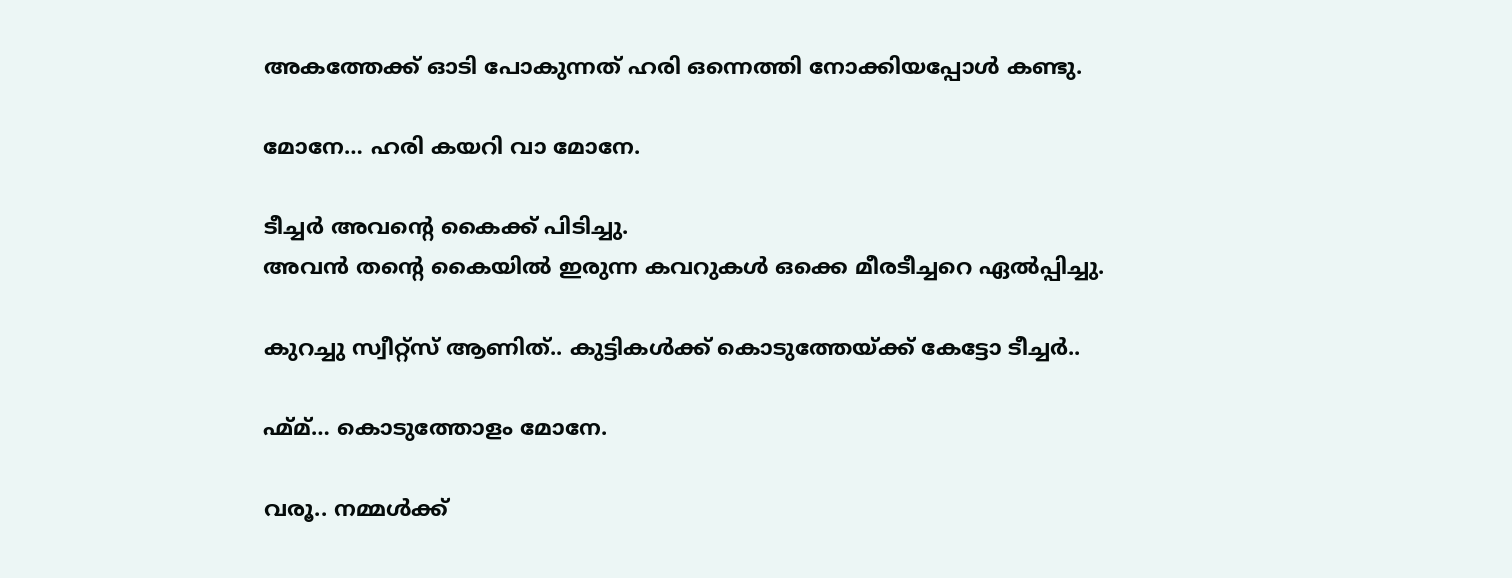അകത്തേക്ക് ഓടി പോകുന്നത് ഹരി ഒന്നെത്തി നോക്കിയപ്പോൾ കണ്ടു.

മോനേ… ഹരി കയറി വാ മോനേ.

ടീച്ചർ അവന്റെ കൈക്ക് പിടിച്ചു.
അവൻ തന്റെ കൈയിൽ ഇരുന്ന കവറുകൾ ഒക്കെ മീരടീച്ചറെ ഏൽപ്പിച്ചു.

കുറച്ചു സ്വീറ്റ്സ് ആണിത്.. കുട്ടികൾക്ക് കൊടുത്തേയ്ക്ക് കേട്ടോ ടീച്ചർ..

ഹ്മ്മ്… കൊടുത്തോളം മോനേ.

വരൂ.. നമ്മൾക്ക്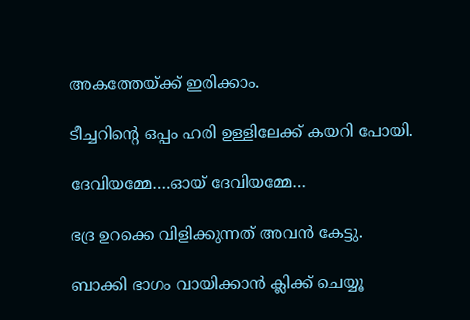അകത്തേയ്ക്ക് ഇരിക്കാം.

ടീച്ചറിന്റെ ഒപ്പം ഹരി ഉള്ളിലേക്ക് കയറി പോയി.

ദേവിയമ്മേ….ഓയ് ദേവിയമ്മേ…

ഭദ്ര ഉറക്കെ വിളിക്കുന്നത് അവൻ കേട്ടു.

ബാക്കി ഭാഗം വായിക്കാൻ ക്ലിക്ക് ചെയ്യൂ